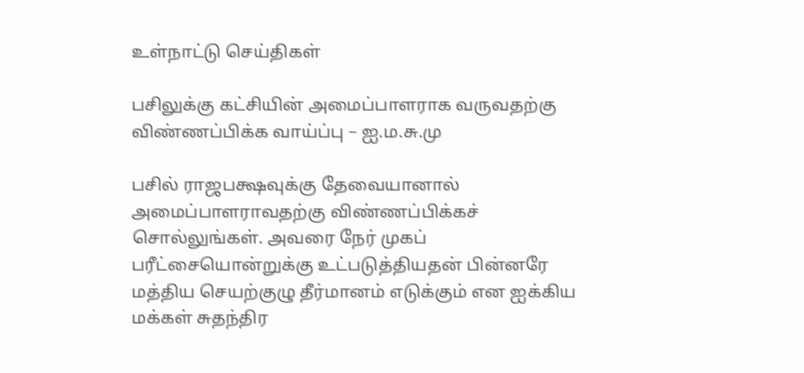உள்நாட்டு செய்திகள்

பசிலுக்கு கட்சியின் அமைப்பாளராக வருவதற்கு விண்ணப்பிக்க வாய்ப்பு – ஐ.ம.சு.மு

பசில் ராஜபக்ஷவுக்கு தேவையானால் அமைப்பாளராவதற்கு விண்ணப்பிக்கச் சொல்லுங்கள். அவரை நேர் முகப் பரீட்சையொன்றுக்கு உட்படுத்தியதன் பின்னரே மத்திய செயற்குழு தீர்மானம் எடுக்கும் என ஐக்கிய மக்கள் சுதந்திர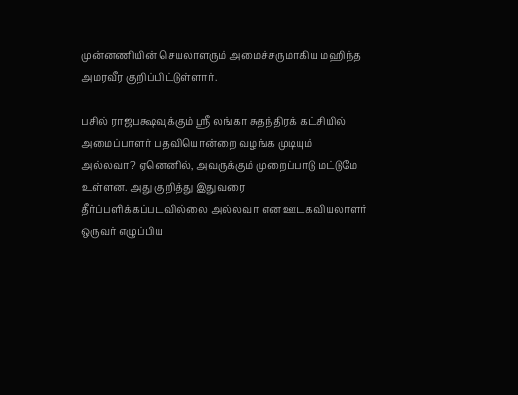முன்னணியின் செயலாளரும் அமைச்சருமாகிய மஹிந்த அமரவீர குறிப்பிட்டுள்ளார்.

பசில் ராஜபக்ஷவுக்கும் ஸ்ரீ லங்கா சுதந்திரக் கட்சியில் அமைப்பாளர் பதவியொன்றை வழங்க முடியும் அல்லவா? ஏனெனில், அவருக்கும் முறைப்பாடு மட்டுமே உள்ளன. அது குறித்து இதுவரை தீர்ப்பளிக்கப்படவில்லை அல்லவா என ஊடகவியலாளர் ஒருவர் எழுப்பிய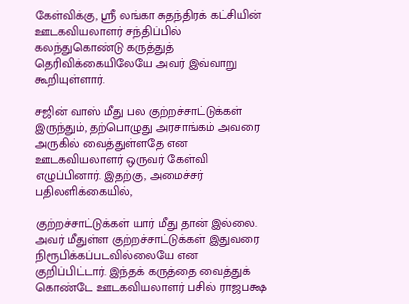கேள்விக்கு, ஸ்ரீ லங்கா சுதந்திரக் கட்சியின் ஊடகவியலாளர் சந்திப்பில் கலந்துகொண்டு கருத்துத் தெரிவிக்கையிலேயே அவர் இவ்வாறு கூறியுள்ளார்.

சஜின் வாஸ் மீது பல குற்றச்சாட்டுக்கள் இருந்தும், தற்பொழுது அரசாங்கம் அவரை அருகில் வைத்துள்ளதே என ஊடகவியலாளர் ஒருவர் கேள்வி எழுப்பினார். இதற்கு, அமைச்சர் பதிலளிக்கையில்,

குற்றச்சாட்டுக்கள் யார் மீது தான் இல்லை. அவர் மீதுள்ள குற்றச்சாட்டுக்கள் இதுவரை நிரூபிக்கப்படவில்லையே என குறிப்பிட்டார். இந்தக் கருத்தை வைத்துக் கொண்டே ஊடகவியலாளர் பசில் ராஜபக்ஷ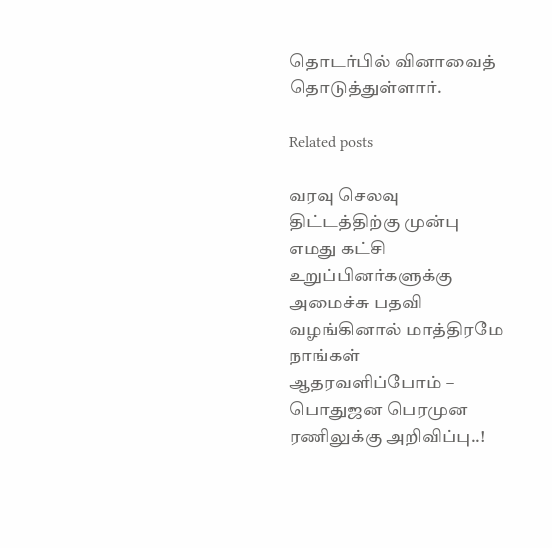தொடர்பில் வினாவைத் தொடுத்துள்ளார்.

Related posts

வரவு செலவு திட்டத்திற்கு முன்பு எமது கட்சி உறுப்பினர்களுக்கு அமைச்சு பதவி வழங்கினால் மாத்திரமே நாங்கள் ஆதரவளிப்போம் – பொதுஜன பெரமுன ரணிலுக்கு அறிவிப்பு..!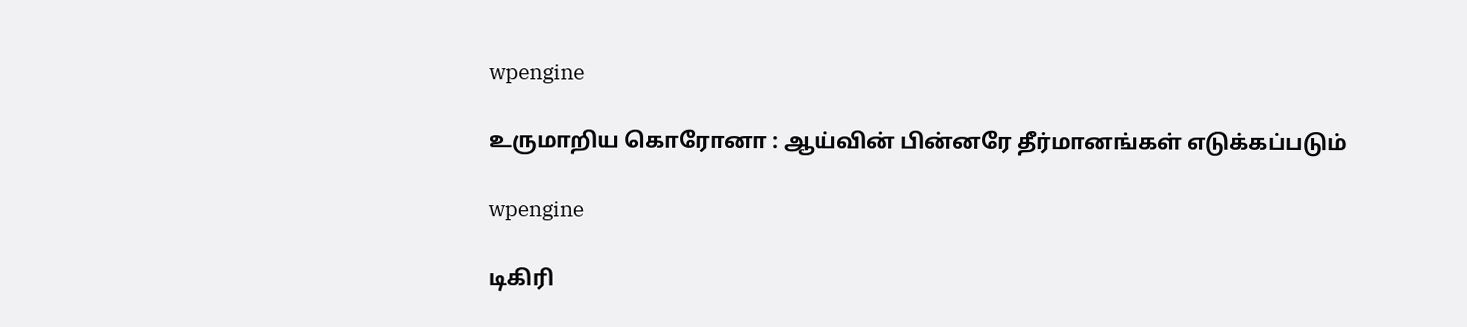wpengine

உருமாறிய கொரோனா : ஆய்வின் பின்னரே தீர்மானங்கள் எடுக்கப்படும்

wpengine

டிகிரி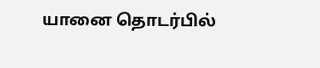யானை தொடர்பில்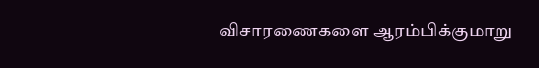விசாரணைகளை ஆரம்பிக்குமாறு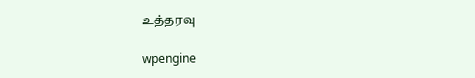உத்தரவு

wpengine